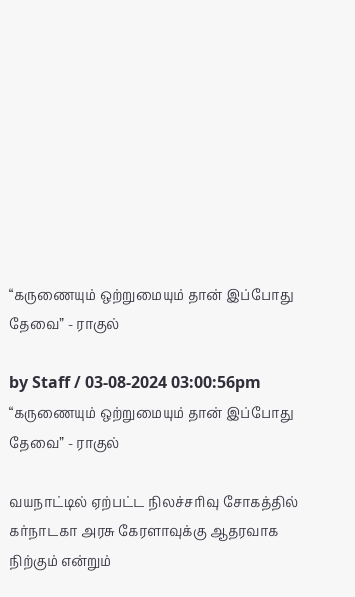“கருணையும் ஒற்றுமையும் தான் இப்போது தேவை” - ராகுல்

by Staff / 03-08-2024 03:00:56pm
“கருணையும் ஒற்றுமையும் தான் இப்போது தேவை” - ராகுல்

வயநாட்டில் ஏற்பட்ட நிலச்சரிவு சோகத்தில் கர்நாடகா அரசு கேரளாவுக்கு ஆதரவாக நிற்கும் என்றும்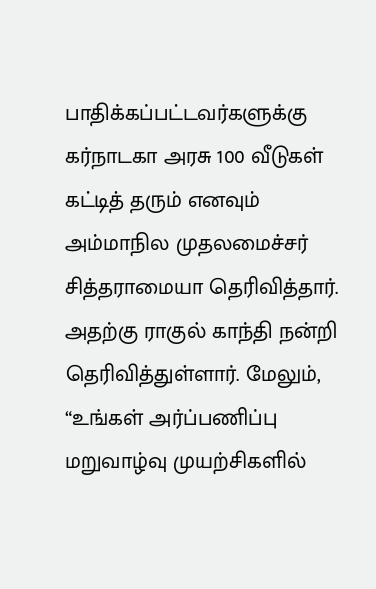பாதிக்கப்பட்டவர்களுக்கு கர்நாடகா அரசு 100 வீடுகள் கட்டித் தரும் எனவும் அம்மாநில முதலமைச்சர் சித்தராமையா தெரிவித்தார். அதற்கு ராகுல் காந்தி நன்றி தெரிவித்துள்ளார். மேலும், “உங்கள் அர்ப்பணிப்பு மறுவாழ்வு முயற்சிகளில்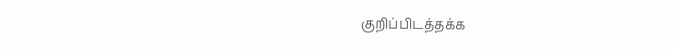குறிப்பிடத்தக்க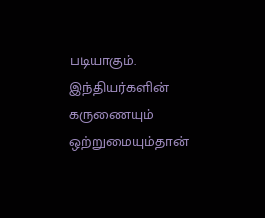படியாகும். இந்தியர்களின் கருணையும் ஒற்றுமையும்தான்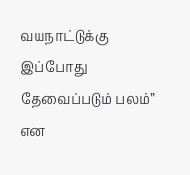வயநாட்டுக்கு இப்போது தேவைப்படும் பலம்” என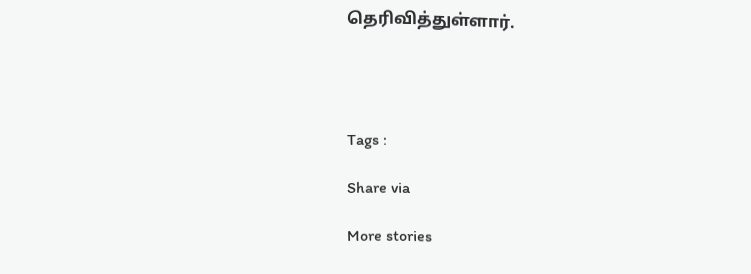தெரிவித்துள்ளார்.




Tags :

Share via

More stories